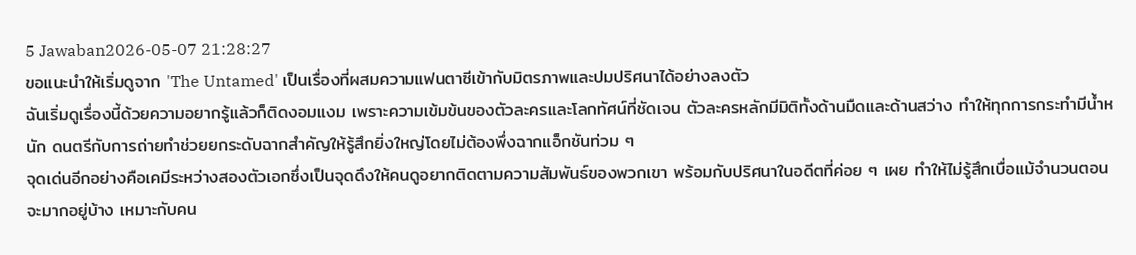5 Jawaban2026-05-07 21:28:27
ขอแนะนำให้เริ่มดูจาก 'The Untamed' เป็นเรื่องที่ผสมความแฟนตาซีเข้ากับมิตรภาพและปมปริศนาได้อย่างลงตัว
ฉันเริ่มดูเรื่องนี้ด้วยความอยากรู้แล้วก็ติดงอมแงม เพราะความเข้มข้นของตัวละครและโลกทัศน์ที่ชัดเจน ตัวละครหลักมีมิติทั้งด้านมืดและด้านสว่าง ทำให้ทุกการกระทำมีน้ำหนัก ดนตรีกับการถ่ายทำช่วยยกระดับฉากสำคัญให้รู้สึกยิ่งใหญ่โดยไม่ต้องพึ่งฉากแอ็กชันท่วม ๆ
จุดเด่นอีกอย่างคือเคมีระหว่างสองตัวเอกซึ่งเป็นจุดดึงให้คนดูอยากติดตามความสัมพันธ์ของพวกเขา พร้อมกับปริศนาในอดีตที่ค่อย ๆ เผย ทำให้ไม่รู้สึกเบื่อแม้จำนวนตอนจะมากอยู่บ้าง เหมาะกับคน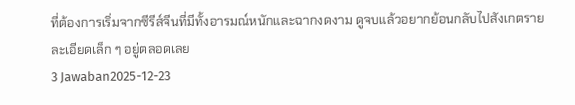ที่ต้องการเริ่มจากซีรีส์จีนที่มีทั้งอารมณ์หนักและฉากงดงาม ดูจบแล้วอยากย้อนกลับไปสังเกตรายละเอียดเล็ก ๆ อยู่ตลอดเลย
3 Jawaban2025-12-23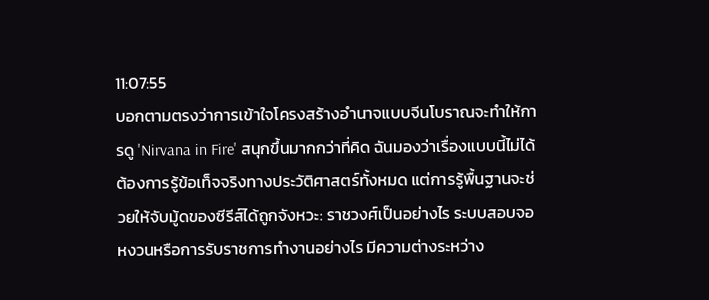11:07:55
บอกตามตรงว่าการเข้าใจโครงสร้างอำนาจแบบจีนโบราณจะทำให้การดู 'Nirvana in Fire' สนุกขึ้นมากกว่าที่คิด ฉันมองว่าเรื่องแบบนี้ไม่ได้ต้องการรู้ข้อเท็จจริงทางประวัติศาสตร์ทั้งหมด แต่การรู้พื้นฐานจะช่วยให้จับมู้ดของซีรีส์ได้ถูกจังหวะ: ราชวงศ์เป็นอย่างไร ระบบสอบจอหงวนหรือการรับราชการทำงานอย่างไร มีความต่างระหว่าง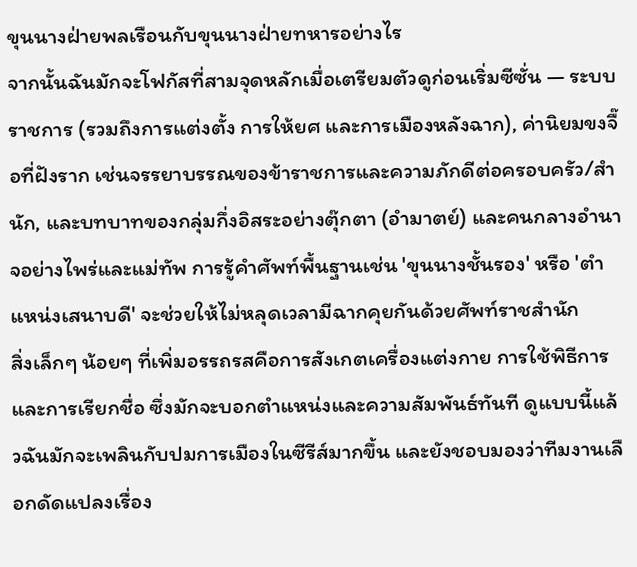ขุนนางฝ่ายพลเรือนกับขุนนางฝ่ายทหารอย่างไร
จากนั้นฉันมักจะโฟกัสที่สามจุดหลักเมื่อเตรียมตัวดูก่อนเริ่มซีซั่น — ระบบราชการ (รวมถึงการแต่งตั้ง การให้ยศ และการเมืองหลังฉาก), ค่านิยมขงจื๊อที่ฝังราก เช่นจรรยาบรรณของข้าราชการและความภักดีต่อครอบครัว/สำนัก, และบทบาทของกลุ่มกึ่งอิสระอย่างตุ๊กตา (อำมาตย์) และคนกลางอำนาจอย่างไพร่และแม่ทัพ การรู้คำศัพท์พื้นฐานเช่น 'ขุนนางชั้นรอง' หรือ 'ตำแหน่งเสนาบดี' จะช่วยให้ไม่หลุดเวลามีฉากคุยกันด้วยศัพท์ราชสำนัก
สิ่งเล็กๆ น้อยๆ ที่เพิ่มอรรถรสคือการสังเกตเครื่องแต่งกาย การใช้พิธีการ และการเรียกชื่อ ซึ่งมักจะบอกตำแหน่งและความสัมพันธ์ทันที ดูแบบนี้แล้วฉันมักจะเพลินกับปมการเมืองในซีรีส์มากขึ้น และยังชอบมองว่าทีมงานเลือกดัดแปลงเรื่อง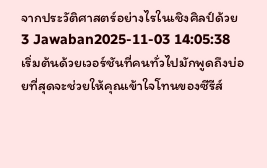จากประวัติศาสตร์อย่างไรในเชิงศิลป์ด้วย
3 Jawaban2025-11-03 14:05:38
เริ่มต้นด้วยเวอร์ชันที่คนทั่วไปมักพูดถึงบ่อยที่สุดจะช่วยให้คุณเข้าใจโทนของซีรีส์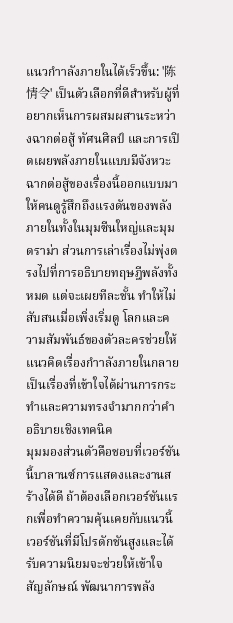แนวกําาลังภายในได้เร็วขึ้น: '陈情令' เป็นตัวเลือกที่ดีสำหรับผู้ที่อยากเห็นการผสมผสานระหว่างฉากต่อสู้ ทัศนศิลป์ และการเปิดเผยพลังภายในแบบมีจังหวะ
ฉากต่อสู้ของเรื่องนี้ออกแบบมาให้คนดูรู้สึกถึงแรงดันของพลังภายในทั้งในมุมซีนใหญ่และมุมดราม่า ส่วนการเล่าเรื่องไม่พุ่งตรงไปที่การอธิบายทฤษฎีพลังทั้งหมด แต่จะเผยทีละชั้น ทำให้ไม่สับสนเมื่อเพิ่งเริ่มดู โลกและความสัมพันธ์ของตัวละครช่วยให้แนวคิดเรื่องกําาลังภายในกลายเป็นเรื่องที่เข้าใจได้ผ่านการกระทำและความทรงจำมากกว่าคำอธิบายเชิงเทคนิค
มุมมองส่วนตัวคือชอบที่เวอร์ชันนี้บาลานซ์การแสดงและงานสร้างได้ดี ถ้าต้องเลือกเวอร์ชันแรกเพื่อทำความคุ้นเคยกับแนวนี้ เวอร์ชันที่มีโปรดักชันสูงและได้รับความนิยมจะช่วยให้เข้าใจสัญลักษณ์ พัฒนาการพลัง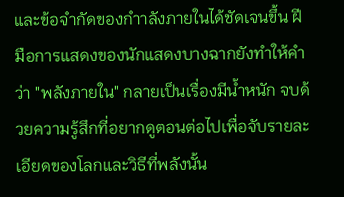และข้อจำกัดของกําาลังภายในได้ชัดเจนขึ้น ฝีมือการแสดงของนักแสดงบางฉากยังทำให้คำว่า "พลังภายใน" กลายเป็นเรื่องมีน้ำหนัก จบด้วยความรู้สึกที่อยากดูตอนต่อไปเพื่อจับรายละเอียดของโลกและวิธีที่พลังนั้น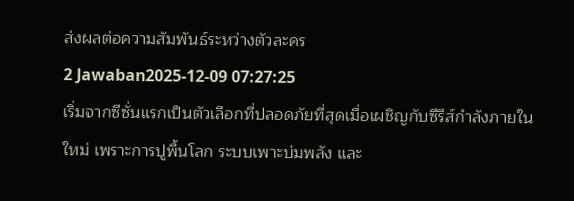ส่งผลต่อความสัมพันธ์ระหว่างตัวละคร
2 Jawaban2025-12-09 07:27:25
เริ่มจากซีซั่นแรกเป็นตัวเลือกที่ปลอดภัยที่สุดเมื่อเผชิญกับซีรีส์กำลังภายในใหม่ เพราะการปูพื้นโลก ระบบเพาะบ่มพลัง และ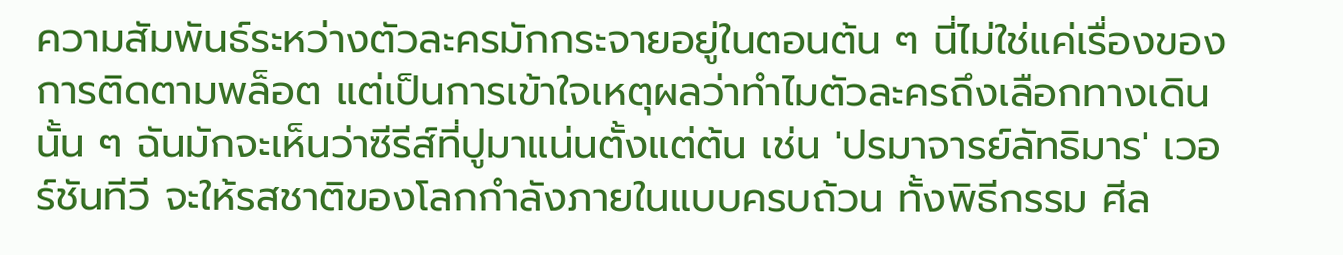ความสัมพันธ์ระหว่างตัวละครมักกระจายอยู่ในตอนต้น ๆ นี่ไม่ใช่แค่เรื่องของการติดตามพล็อต แต่เป็นการเข้าใจเหตุผลว่าทำไมตัวละครถึงเลือกทางเดินนั้น ๆ ฉันมักจะเห็นว่าซีรีส์ที่ปูมาแน่นตั้งแต่ต้น เช่น 'ปรมาจารย์ลัทธิมาร' เวอร์ชันทีวี จะให้รสชาติของโลกกำลังภายในแบบครบถ้วน ทั้งพิธีกรรม ศีล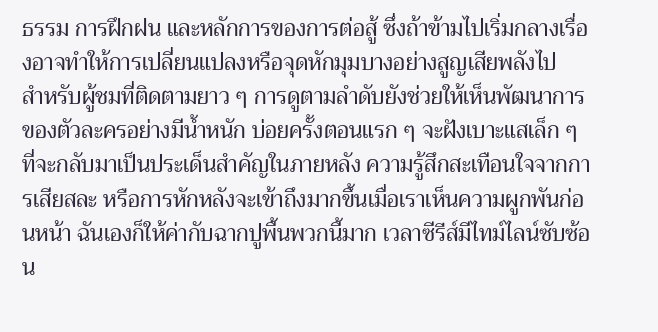ธรรม การฝึกฝน และหลักการของการต่อสู้ ซึ่งถ้าข้ามไปเริ่มกลางเรื่องอาจทำให้การเปลี่ยนแปลงหรือจุดหักมุมบางอย่างสูญเสียพลังไป
สำหรับผู้ชมที่ติดตามยาว ๆ การดูตามลำดับยังช่วยให้เห็นพัฒนาการของตัวละครอย่างมีน้ำหนัก บ่อยครั้งตอนแรก ๆ จะฝังเบาะแสเล็ก ๆ ที่จะกลับมาเป็นประเด็นสำคัญในภายหลัง ความรู้สึกสะเทือนใจจากการเสียสละ หรือการหักหลังจะเข้าถึงมากขึ้นเมื่อเราเห็นความผูกพันก่อนหน้า ฉันเองก็ให้ค่ากับฉากปูพื้นพวกนี้มาก เวลาซีรีส์มีไทม์ไลน์ซับซ้อน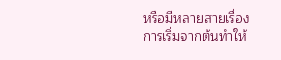หรือมีหลายสายเรื่อง การเริ่มจากต้นทำให้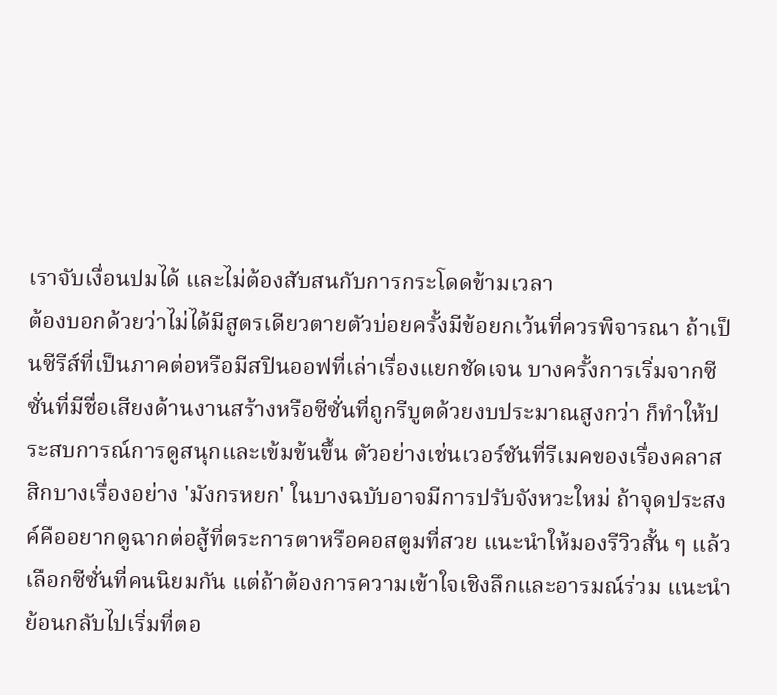เราจับเงื่อนปมได้ และไม่ต้องสับสนกับการกระโดดข้ามเวลา
ต้องบอกด้วยว่าไม่ได้มีสูตรเดียวตายตัวบ่อยครั้งมีข้อยกเว้นที่ควรพิจารณา ถ้าเป็นซีรีส์ที่เป็นภาคต่อหรือมีสปินออฟที่เล่าเรื่องแยกชัดเจน บางครั้งการเริ่มจากซีซั่นที่มีชื่อเสียงด้านงานสร้างหรือซีซั่นที่ถูกรีบูตด้วยงบประมาณสูงกว่า ก็ทำให้ประสบการณ์การดูสนุกและเข้มข้นขึ้น ตัวอย่างเช่นเวอร์ชันที่รีเมคของเรื่องคลาสสิกบางเรื่องอย่าง 'มังกรหยก' ในบางฉบับอาจมีการปรับจังหวะใหม่ ถ้าจุดประสงค์คืออยากดูฉากต่อสู้ที่ตระการตาหรือคอสตูมที่สวย แนะนำให้มองรีวิวสั้น ๆ แล้วเลือกซีซั่นที่คนนิยมกัน แต่ถ้าต้องการความเข้าใจเชิงลึกและอารมณ์ร่วม แนะนำย้อนกลับไปเริ่มที่ตอ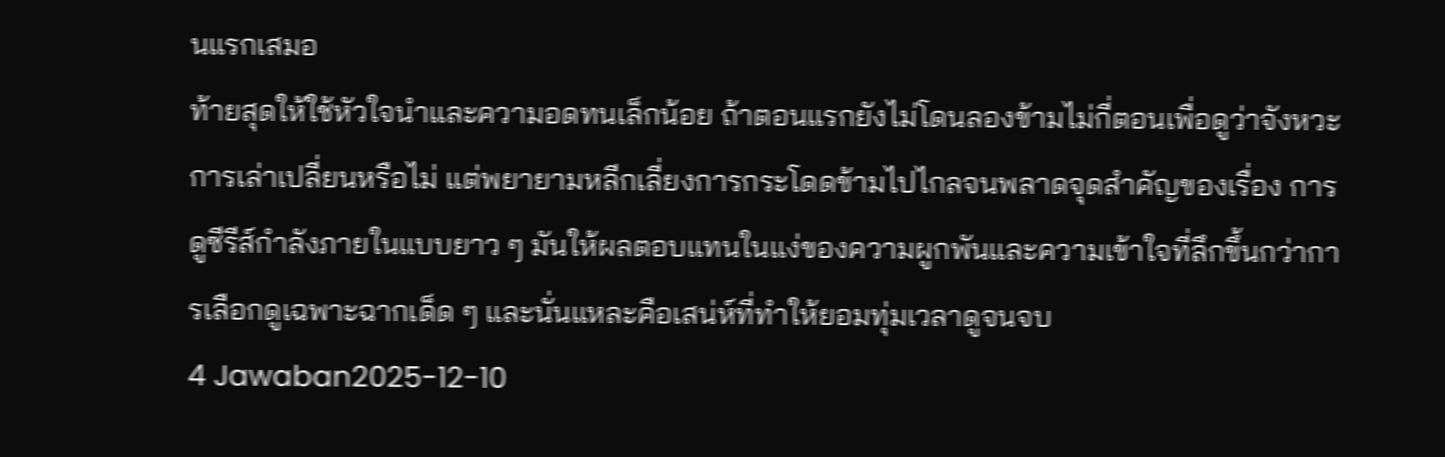นแรกเสมอ
ท้ายสุดให้ใช้หัวใจนำและความอดทนเล็กน้อย ถ้าตอนแรกยังไม่โดนลองข้ามไม่กี่ตอนเพื่อดูว่าจังหวะการเล่าเปลี่ยนหรือไม่ แต่พยายามหลีกเลี่ยงการกระโดดข้ามไปไกลจนพลาดจุดสำคัญของเรื่อง การดูซีรีส์กำลังภายในแบบยาว ๆ มันให้ผลตอบแทนในแง่ของความผูกพันและความเข้าใจที่ลึกขึ้นกว่าการเลือกดูเฉพาะฉากเด็ด ๆ และนั่นแหละคือเสน่ห์ที่ทำให้ยอมทุ่มเวลาดูจนจบ
4 Jawaban2025-12-10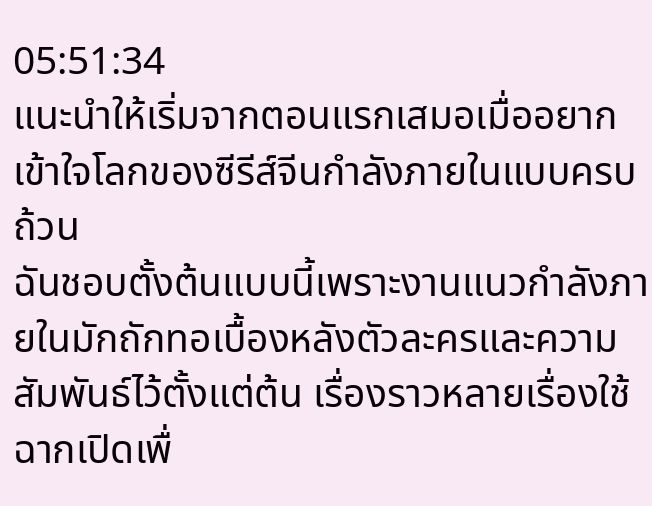05:51:34
แนะนำให้เริ่มจากตอนแรกเสมอเมื่ออยากเข้าใจโลกของซีรีส์จีนกำลังภายในแบบครบถ้วน
ฉันชอบตั้งต้นแบบนี้เพราะงานแนวกำลังภายในมักถักทอเบื้องหลังตัวละครและความสัมพันธ์ไว้ตั้งแต่ต้น เรื่องราวหลายเรื่องใช้ฉากเปิดเพื่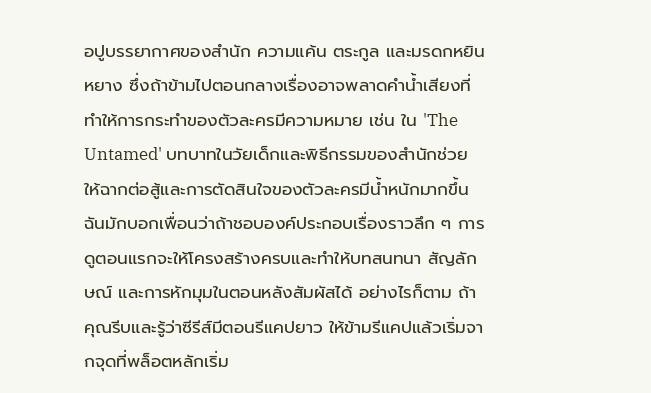อปูบรรยากาศของสำนัก ความแค้น ตระกูล และมรดกหยินหยาง ซึ่งถ้าข้ามไปตอนกลางเรื่องอาจพลาดคำน้ำเสียงที่ทำให้การกระทำของตัวละครมีความหมาย เช่น ใน 'The Untamed' บทบาทในวัยเด็กและพิธีกรรมของสำนักช่วยให้ฉากต่อสู้และการตัดสินใจของตัวละครมีน้ำหนักมากขึ้น
ฉันมักบอกเพื่อนว่าถ้าชอบองค์ประกอบเรื่องราวลึก ๆ การดูตอนแรกจะให้โครงสร้างครบและทำให้บทสนทนา สัญลักษณ์ และการหักมุมในตอนหลังสัมผัสได้ อย่างไรก็ตาม ถ้าคุณรีบและรู้ว่าซีรีส์มีตอนรีแคปยาว ให้ข้ามรีแคปแล้วเริ่มจากจุดที่พล็อตหลักเริ่ม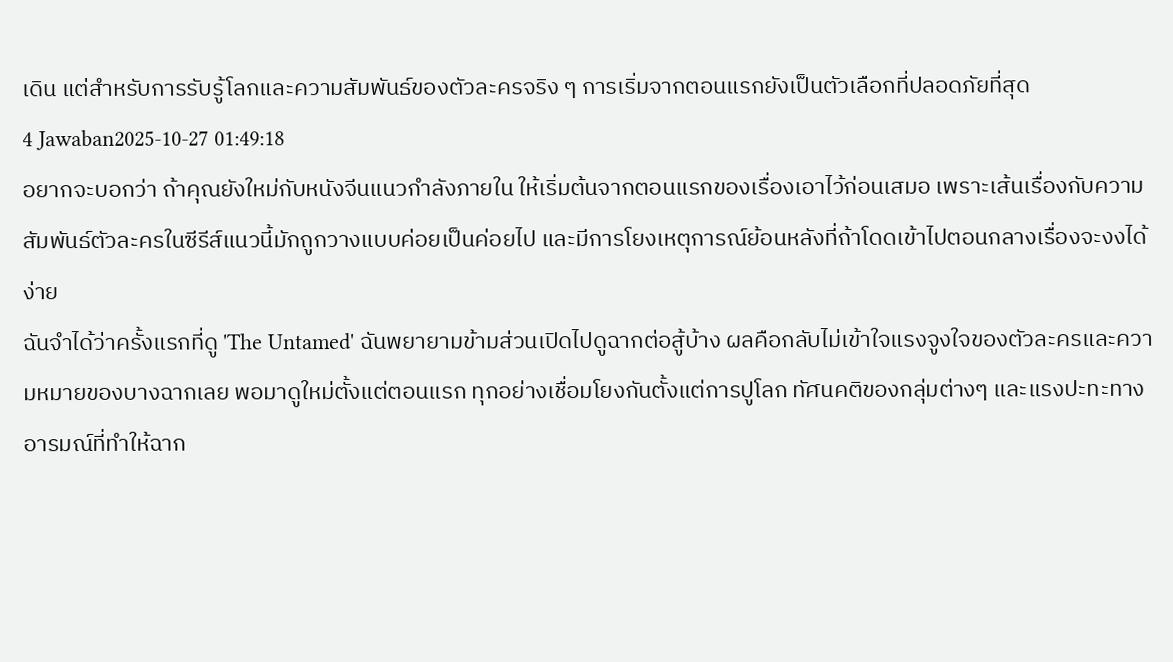เดิน แต่สำหรับการรับรู้โลกและความสัมพันธ์ของตัวละครจริง ๆ การเริ่มจากตอนแรกยังเป็นตัวเลือกที่ปลอดภัยที่สุด
4 Jawaban2025-10-27 01:49:18
อยากจะบอกว่า ถ้าคุณยังใหม่กับหนังจีนแนวกำลังภายใน ให้เริ่มต้นจากตอนแรกของเรื่องเอาไว้ก่อนเสมอ เพราะเส้นเรื่องกับความสัมพันธ์ตัวละครในซีรีส์แนวนี้มักถูกวางแบบค่อยเป็นค่อยไป และมีการโยงเหตุการณ์ย้อนหลังที่ถ้าโดดเข้าไปตอนกลางเรื่องจะงงได้ง่าย
ฉันจำได้ว่าครั้งแรกที่ดู 'The Untamed' ฉันพยายามข้ามส่วนเปิดไปดูฉากต่อสู้บ้าง ผลคือกลับไม่เข้าใจแรงจูงใจของตัวละครและความหมายของบางฉากเลย พอมาดูใหม่ตั้งแต่ตอนแรก ทุกอย่างเชื่อมโยงกันตั้งแต่การปูโลก ทัศนคติของกลุ่มต่างๆ และแรงปะทะทางอารมณ์ที่ทำให้ฉาก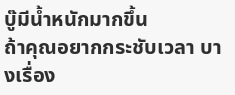บู๊มีน้ำหนักมากขึ้น
ถ้าคุณอยากกระชับเวลา บางเรื่อง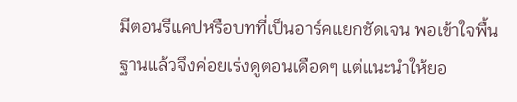มีตอนรีแคปหรือบทที่เป็นอาร์คแยกชัดเจน พอเข้าใจพื้นฐานแล้วจึงค่อยเร่งดูตอนเดือดๆ แต่แนะนำให้ยอ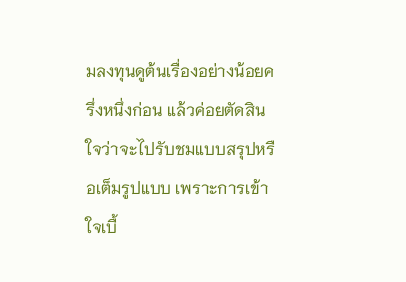มลงทุนดูต้นเรื่องอย่างน้อยครึ่งหนึ่งก่อน แล้วค่อยตัดสินใจว่าจะไปรับชมแบบสรุปหรือเต็มรูปแบบ เพราะการเข้าใจเบื้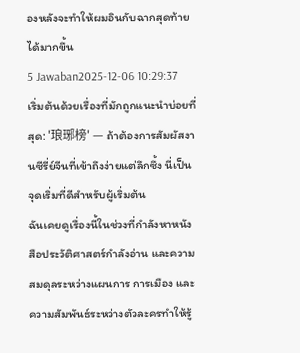องหลังจะทำให้ผมอินกับฉากสุดท้ายได้มากขึ้น
5 Jawaban2025-12-06 10:29:37
เริ่มต้นด้วยเรื่องที่มักถูกแนะนำบ่อยที่สุด: '琅琊榜' — ถ้าต้องการสัมผัสงานซีรี่ย์จีนที่เข้าถึงง่ายแต่ลึกซึ้ง นี่เป็นจุดเริ่มที่ดีสำหรับผู้เริ่มต้น
ฉันเคยดูเรื่องนี้ในช่วงที่กำลังหาหนังสือประวัติศาสตร์กำลังอ่าน และความสมดุลระหว่างแผนการ การเมือง และความสัมพันธ์ระหว่างตัวละครทำให้รู้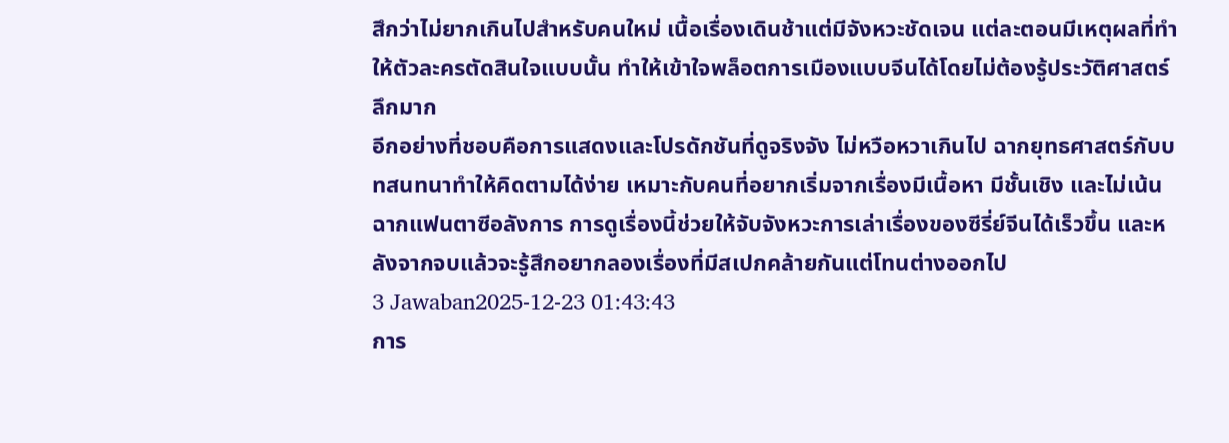สึกว่าไม่ยากเกินไปสำหรับคนใหม่ เนื้อเรื่องเดินช้าแต่มีจังหวะชัดเจน แต่ละตอนมีเหตุผลที่ทำให้ตัวละครตัดสินใจแบบนั้น ทำให้เข้าใจพล็อตการเมืองแบบจีนได้โดยไม่ต้องรู้ประวัติศาสตร์ลึกมาก
อีกอย่างที่ชอบคือการแสดงและโปรดักชันที่ดูจริงจัง ไม่หวือหวาเกินไป ฉากยุทธศาสตร์กับบทสนทนาทำให้คิดตามได้ง่าย เหมาะกับคนที่อยากเริ่มจากเรื่องมีเนื้อหา มีชั้นเชิง และไม่เน้นฉากแฟนตาซีอลังการ การดูเรื่องนี้ช่วยให้จับจังหวะการเล่าเรื่องของซีรี่ย์จีนได้เร็วขึ้น และหลังจากจบแล้วจะรู้สึกอยากลองเรื่องที่มีสเปกคล้ายกันแต่โทนต่างออกไป
3 Jawaban2025-12-23 01:43:43
การ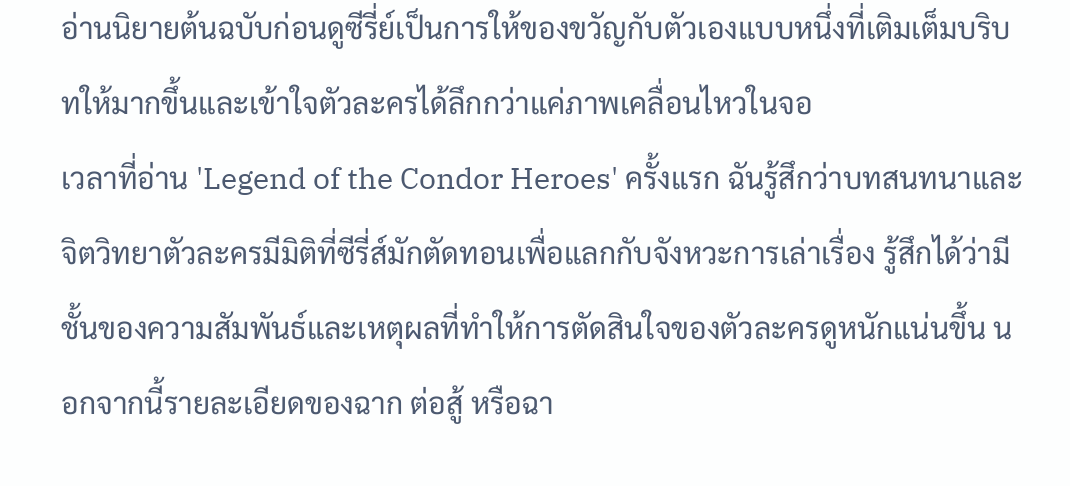อ่านนิยายต้นฉบับก่อนดูซีรี่ย์เป็นการให้ของขวัญกับตัวเองแบบหนึ่งที่เติมเต็มบริบทให้มากขึ้นและเข้าใจตัวละครได้ลึกกว่าแค่ภาพเคลื่อนไหวในจอ
เวลาที่อ่าน 'Legend of the Condor Heroes' ครั้งแรก ฉันรู้สึกว่าบทสนทนาและจิตวิทยาตัวละครมีมิติที่ซีรี่ส์มักตัดทอนเพื่อแลกกับจังหวะการเล่าเรื่อง รู้สึกได้ว่ามีชั้นของความสัมพันธ์และเหตุผลที่ทำให้การตัดสินใจของตัวละครดูหนักแน่นขึ้น นอกจากนี้รายละเอียดของฉาก ต่อสู้ หรือฉา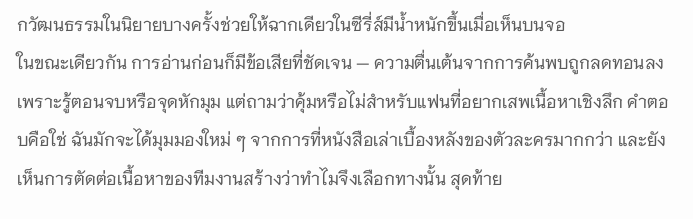กวัฒนธรรมในนิยายบางครั้งช่วยให้ฉากเดียวในซีรี่ส์มีน้ำหนักขึ้นเมื่อเห็นบนจอ
ในขณะเดียวกัน การอ่านก่อนก็มีข้อเสียที่ชัดเจน — ความตื่นเต้นจากการค้นพบถูกลดทอนลงเพราะรู้ตอนจบหรือจุดหักมุม แต่ถามว่าคุ้มหรือไม่สำหรับแฟนที่อยากเสพเนื้อหาเชิงลึก คำตอบคือใช่ ฉันมักจะได้มุมมองใหม่ ๆ จากการที่หนังสือเล่าเบื้องหลังของตัวละครมากกว่า และยังเห็นการตัดต่อเนื้อหาของทีมงานสร้างว่าทำไมจึงเลือกทางนั้น สุดท้าย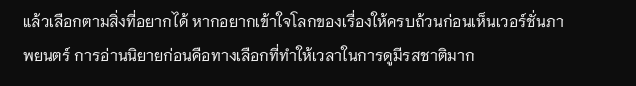แล้วเลือกตามสิ่งที่อยากได้ หากอยากเข้าใจโลกของเรื่องให้ครบถ้วนก่อนเห็นเวอร์ชั่นภาพยนตร์ การอ่านนิยายก่อนคือทางเลือกที่ทำให้เวลาในการดูมีรสชาติมาก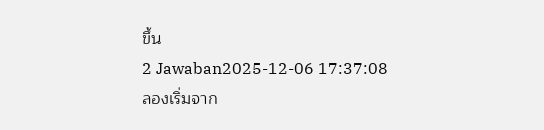ขึ้น
2 Jawaban2025-12-06 17:37:08
ลองเริ่มจาก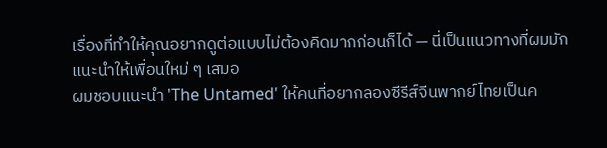เรื่องที่ทำให้คุณอยากดูต่อแบบไม่ต้องคิดมากก่อนก็ได้ — นี่เป็นแนวทางที่ผมมักแนะนำให้เพื่อนใหม่ ๆ เสมอ
ผมชอบแนะนำ 'The Untamed' ให้คนที่อยากลองซีรีส์จีนพากย์ไทยเป็นค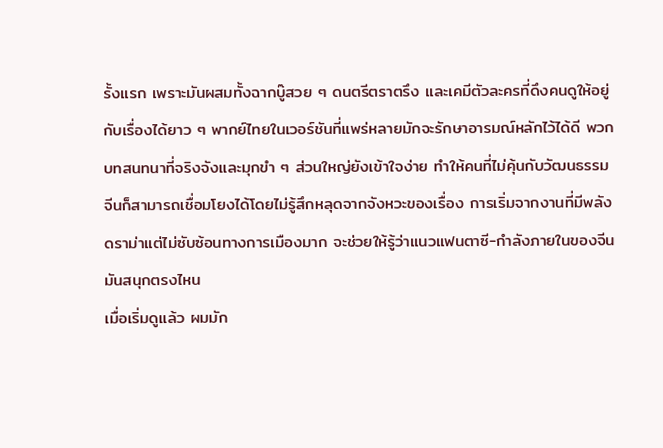รั้งแรก เพราะมันผสมทั้งฉากบู๊สวย ๆ ดนตรีตราตรึง และเคมีตัวละครที่ดึงคนดูให้อยู่กับเรื่องได้ยาว ๆ พากย์ไทยในเวอร์ชันที่แพร่หลายมักจะรักษาอารมณ์หลักไว้ได้ดี พวกบทสนทนาที่จริงจังและมุกขำ ๆ ส่วนใหญ่ยังเข้าใจง่าย ทำให้คนที่ไม่คุ้นกับวัฒนธรรมจีนก็สามารถเชื่อมโยงได้โดยไม่รู้สึกหลุดจากจังหวะของเรื่อง การเริ่มจากงานที่มีพลังดราม่าแต่ไม่ซับซ้อนทางการเมืองมาก จะช่วยให้รู้ว่าแนวแฟนตาซี-กำลังภายในของจีนมันสนุกตรงไหน
เมื่อเริ่มดูแล้ว ผมมัก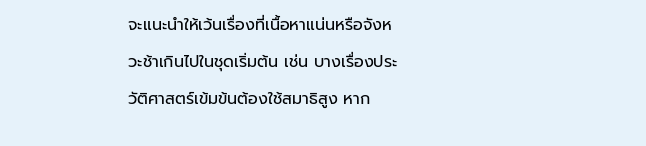จะแนะนำให้เว้นเรื่องที่เนื้อหาแน่นหรือจังหวะช้าเกินไปในชุดเริ่มต้น เช่น บางเรื่องประวัติศาสตร์เข้มข้นต้องใช้สมาธิสูง หาก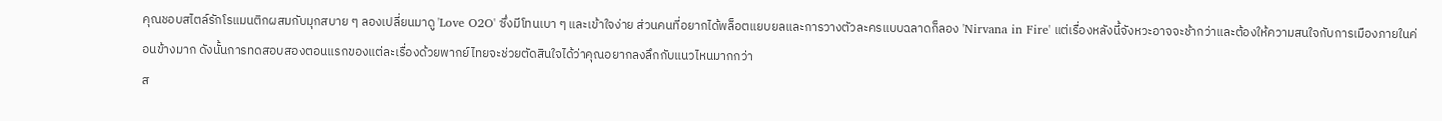คุณชอบสไตล์รักโรแมนติกผสมกับมุกสบาย ๆ ลองเปลี่ยนมาดู 'Love O2O' ซึ่งมีโทนเบา ๆ และเข้าใจง่าย ส่วนคนที่อยากได้พล็อตแยบยลและการวางตัวละครแบบฉลาดก็ลอง 'Nirvana in Fire' แต่เรื่องหลังนี้จังหวะอาจจะช้ากว่าและต้องให้ความสนใจกับการเมืองภายในค่อนข้างมาก ดังนั้นการทดสอบสองตอนแรกของแต่ละเรื่องด้วยพากย์ไทยจะช่วยตัดสินใจได้ว่าคุณอยากลงลึกกับแนวไหนมากกว่า
ส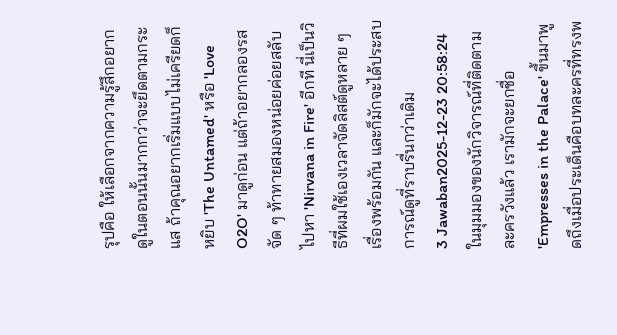รุปคือ ให้เลือกจากความรู้สึกอยากดูในตอนนั้นมากกว่าจะยึดตามกระแส ถ้าคุณอยากเริ่มแบบไม่เครียดก็หยิบ 'The Untamed' หรือ 'Love O2O' มาดูก่อน แต่ถ้าอยากลองรสจัด ๆ ท้าทายสมองหน่อยค่อยสลับไปหา 'Nirvana in Fire' อีกที นี่เป็นวิธีที่ผมใช้เองเวลาจัดลิสต์ดูหลาย ๆ เรื่องพร้อมกัน และก็มักจะได้ประสบการณ์ดูที่ราบรื่นกว่าเดิม
3 Jawaban2025-12-23 20:58:24
ในมุมมองของนักวิจารณ์ที่ติดตามละครวังแล้ว เรามักจะยกชื่อ 'Empresses in the Palace' ขึ้นมาพูดถึงเมื่อประเด็นคือบทละครที่ทรงพ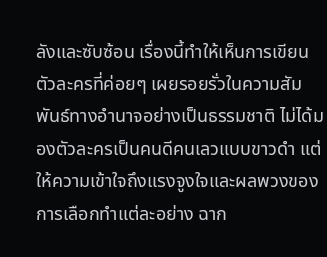ลังและซับซ้อน เรื่องนี้ทำให้เห็นการเขียนตัวละครที่ค่อยๆ เผยรอยรั่วในความสัมพันธ์ทางอำนาจอย่างเป็นธรรมชาติ ไม่ได้มองตัวละครเป็นคนดีคนเลวแบบขาวดำ แต่ให้ความเข้าใจถึงแรงจูงใจและผลพวงของการเลือกทำแต่ละอย่าง ฉาก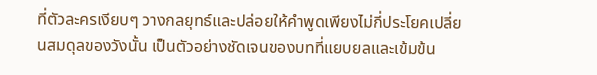ที่ตัวละครเงียบๆ วางกลยุทธ์และปล่อยให้คำพูดเพียงไม่กี่ประโยคเปลี่ยนสมดุลของวังนั้น เป็นตัวอย่างชัดเจนของบทที่แยบยลและเข้มข้น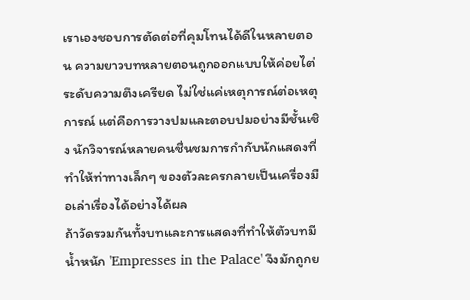เราเองชอบการตัดต่อที่คุมโทนได้ดีในหลายตอน ความยาวบทหลายตอนถูกออกแบบให้ค่อยไต่ระดับความตึงเครียด ไม่ใช่แค่เหตุการณ์ต่อเหตุการณ์ แต่คือการวางปมและตอบปมอย่างมีชั้นเชิง นักวิจารณ์หลายคนชื่นชมการกำกับนักแสดงที่ทำให้ท่าทางเล็กๆ ของตัวละครกลายเป็นเครื่องมือเล่าเรื่องได้อย่างได้ผล
ถ้าวัดรวมกันทั้งบทและการแสดงที่ทำให้ตัวบทมีน้ำหนัก 'Empresses in the Palace' จึงมักถูกย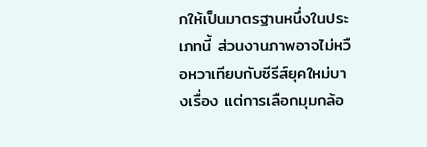กให้เป็นมาตรฐานหนึ่งในประเภทนี้ ส่วนงานภาพอาจไม่หวือหวาเทียบกับซีรีส์ยุคใหม่บางเรื่อง แต่การเลือกมุมกล้อ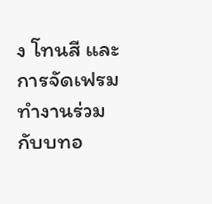ง โทนสี และการจัดเฟรมทำงานร่วมกับบทอ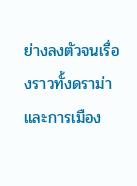ย่างลงตัวจนเรื่องราวทั้งดราม่าและการเมือง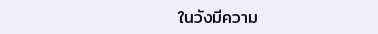ในวังมีความ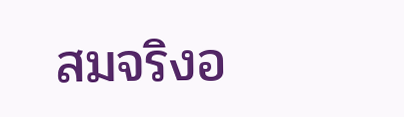สมจริงอ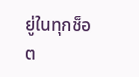ยู่ในทุกช็อต